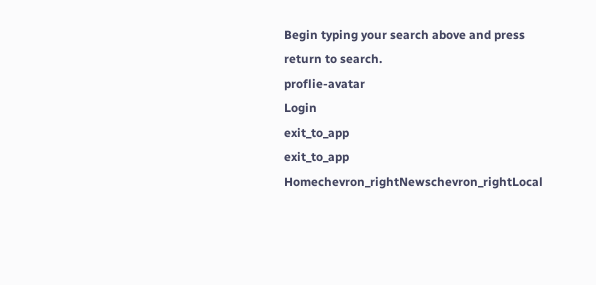Begin typing your search above and press return to search.
proflie-avatar
Login
exit_to_app
exit_to_app
Homechevron_rightNewschevron_rightLocal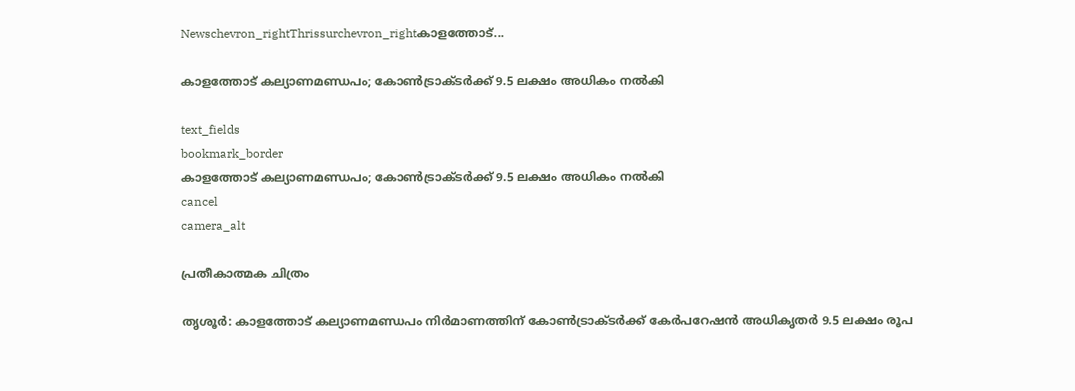Newschevron_rightThrissurchevron_rightകാളത്തോട്...

കാളത്തോട് കല്യാണമണ്ഡപം; കോൺട്രാക്‌ടർക്ക് 9.5 ലക്ഷം അധികം നൽകി

text_fields
bookmark_border
കാളത്തോട് കല്യാണമണ്ഡപം; കോൺട്രാക്‌ടർക്ക് 9.5 ലക്ഷം അധികം നൽകി
cancel
camera_alt

പ്രതീകാത്മക ചിത്രം

തൃശൂർ: കാളത്തോട് കല്യാണമണ്ഡപം നിർമാണത്തിന് കോൺട്രാക്‌ടർക്ക് കേർപറേഷൻ അധികൃതർ 9.5 ലക്ഷം രൂപ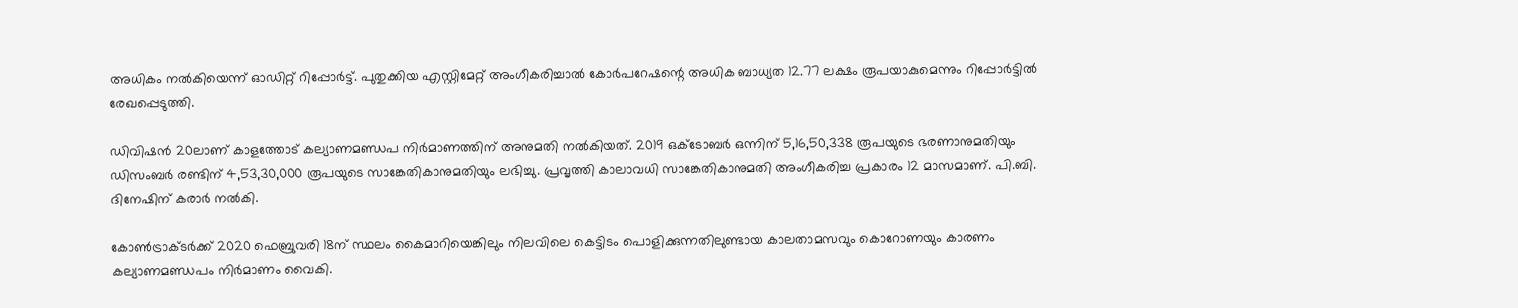അധികം നൽകിയെന്ന് ഓഡിറ്റ് റിപ്പോർട്ട്. പുതുക്കിയ എസ്റ്റിമേറ്റ് അംഗീകരിച്ചാൽ കോർപറേഷന്റെ അധിക ബാധ്യത 12.77 ലക്ഷം രൂപയാകുമെന്നും റിപ്പോർട്ടിൽ രേഖപ്പെടുത്തി.

ഡിവിഷൻ 20ലാണ് കാളത്തോട് കല്യാണമണ്ഡപ നിർമാണത്തിന് അനുമതി നൽകിയത്. 2019 ഒക്ടോബർ ഒന്നിന് 5,16,50,338 രൂപയുടെ ഭരണാനുമതിയും ഡിസംബർ രണ്ടിന് 4,53,30,000 രൂപയുടെ സാങ്കേതികാനുമതിയും ലഭിച്ചു. പ്രവൃത്തി കാലാവധി സാങ്കേതികാനുമതി അംഗീകരിച്ച പ്രകാരം 12 മാസമാണ്. പി.ബി. ദിനേഷിന് കരാർ നൽകി.

കോൺട്രാക്ടർക്ക് 2020 ഫെബ്രുവരി 18ന് സ്ഥലം കൈമാറിയെങ്കിലും നിലവിലെ കെട്ടിടം പൊളിക്കുന്നതിലുണ്ടായ കാലതാമസവും കൊറോണയും കാരണം കല്യാണമണ്ഡപം നിർമാണം വൈകി.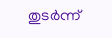തുടർന്ന്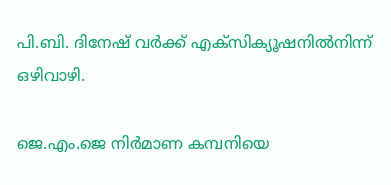പി.ബി. ദിനേഷ് വർക്ക് എക്‌സിക്യൂഷനിൽനിന്ന് ഒഴിവാഴി.

ജെ.എം.ജെ നിർമാണ കമ്പനിയെ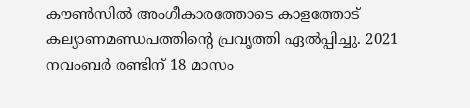കൗൺസിൽ അംഗീകാരത്തോടെ കാളത്തോട് കല്യാണമണ്ഡപത്തിന്റെ പ്രവൃത്തി ഏൽപ്പിച്ചു. 2021 നവംബർ രണ്ടിന് 18 മാസം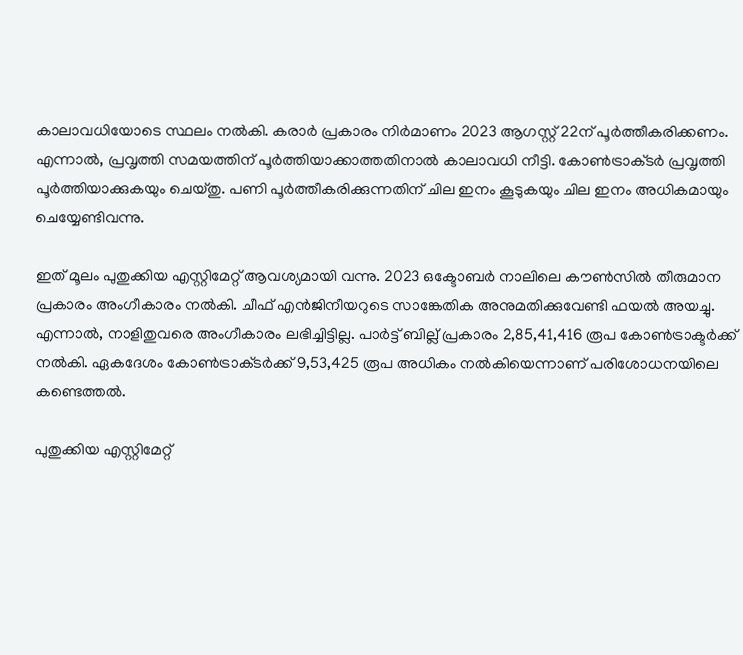കാലാവധിയോടെ സ്ഥലം നൽകി. കരാർ പ്രകാരം നിർമാണം 2023 ആഗസ്റ്റ് 22ന് പൂർത്തീകരിക്കണം. എന്നാൽ, പ്രവൃത്തി സമയത്തിന് പൂർത്തിയാക്കാത്തതിനാൽ കാലാവധി നീട്ടി. കോൺട്രാക്‌ടർ പ്രവൃത്തി പൂർത്തിയാക്കുകയും ചെയ്‌തു. പണി പൂർത്തീകരിക്കുന്നതിന് ചില ഇനം കൂടുകയും ചില ഇനം അധികമായും ചെയ്യേണ്ടിവന്നു.

ഇത് മൂലം പുതുക്കിയ എസ്റ്റിമേറ്റ് ആവശ്യമായി വന്നു. 2023 ഒക്ടോബർ നാലിലെ കൗൺസിൽ തീരുമാന പ്രകാരം അംഗീകാരം നൽകി. ചീഫ് എൻജിനീയറുടെ സാങ്കേതിക അനുമതിക്കുവേണ്ടി ഫയൽ അയച്ചു. എന്നാൽ, നാളിതുവരെ അംഗീകാരം ലഭിച്ചിട്ടില്ല. പാർട്ട് ബില്ല് പ്രകാരം 2,85,41,416 രൂപ കോൺട്രാക്ട‌ർക്ക് നൽകി. ഏകദേശം കോൺട്രാക്‌ടർക്ക് 9,53,425 രൂപ അധികം നൽകിയെന്നാണ് പരിശോധനയിലെ കണ്ടെത്തൽ.

പുതുക്കിയ എസ്റ്റിമേറ്റ്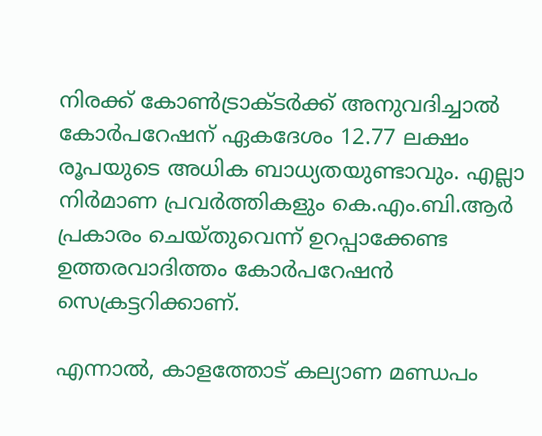നിരക്ക് കോൺട്രാക്ടർക്ക് അനുവദിച്ചാൽ കോർപറേഷന് ഏകദേശം 12.77 ലക്ഷം രൂപയുടെ അധിക ബാധ്യതയുണ്ടാവും. എല്ലാ നിർമാണ പ്രവർത്തികളും കെ.എം.ബി.ആർ പ്രകാരം ചെയ്തുവെന്ന് ഉറപ്പാക്കേണ്ട ഉത്തരവാദിത്തം കോർപറേഷൻ സെക്രട്ടറിക്കാണ്.

എന്നാൽ, കാളത്തോട് കല്യാണ മണ്ഡപം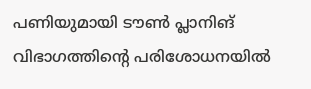പണിയുമായി ടൗൺ പ്ലാനിങ് വിഭാഗത്തിന്റെ പരിശോധനയിൽ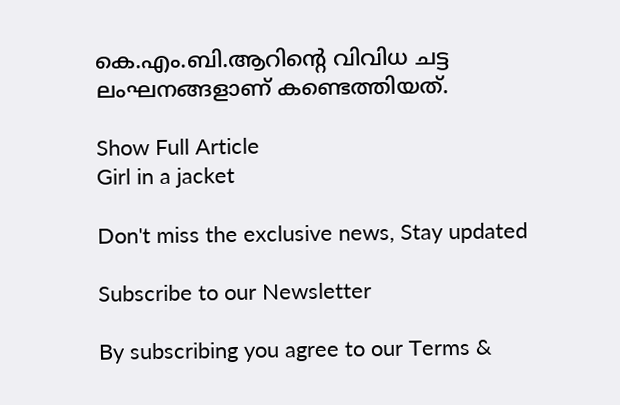കെ.എം.ബി.ആറിന്റെ വിവിധ ചട്ട ലംഘനങ്ങളാണ് കണ്ടെത്തിയത്.

Show Full Article
Girl in a jacket

Don't miss the exclusive news, Stay updated

Subscribe to our Newsletter

By subscribing you agree to our Terms &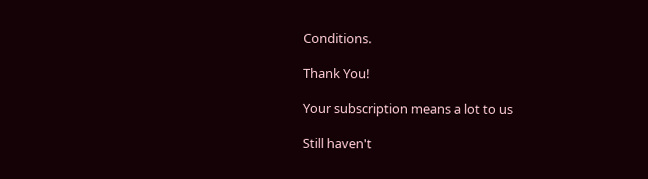Conditions.

Thank You!

Your subscription means a lot to us

Still haven't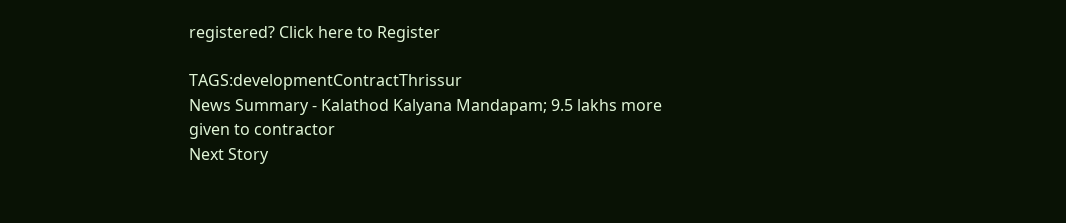registered? Click here to Register

TAGS:developmentContractThrissur
News Summary - Kalathod Kalyana Mandapam; 9.5 lakhs more given to contractor
Next Story